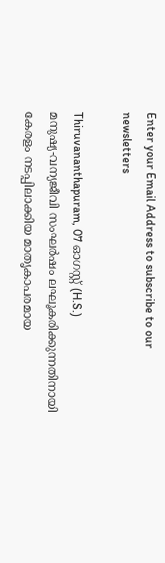Enter your Email Address to subscribe to our newsletters

Thiruvananthapuram, 07 ഓഗസ്റ്റ് (H.S.)
മനുഷ്യ-വന്യജീവി സംഘർഷം ലഘൂകരിക്കുന്നതിനായി കേരളം നടപ്പിലാക്കിയ മാതൃകാപരമായ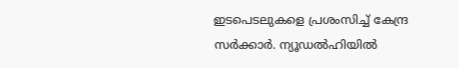ഇടപെടലുകളെ പ്രശംസിച്ച് കേന്ദ്ര സർക്കാർ. ന്യൂഡൽഹിയിൽ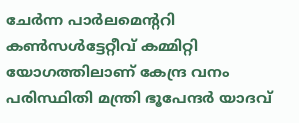ചേർന്ന പാർലമെൻ്ററി കൺസൾട്ടേറ്റീവ് കമ്മിറ്റി യോഗത്തിലാണ് കേന്ദ്ര വനം പരിസ്ഥിതി മന്ത്രി ഭൂപേന്ദർ യാദവ്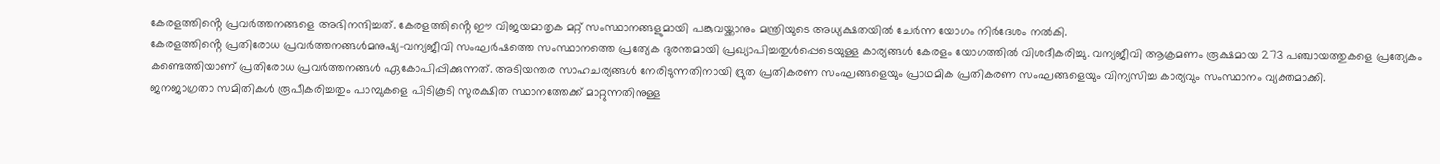കേരളത്തിൻ്റെ പ്രവർത്തനങ്ങളെ അഭിനന്ദിച്ചത്. കേരളത്തിൻ്റെ ഈ വിജയമാതൃക മറ്റ് സംസ്ഥാനങ്ങളുമായി പങ്കുവയ്ക്കാനും മന്ത്രിയുടെ അധ്യക്ഷതയിൽ ചേർന്ന യോഗം നിർദേശം നൽകി.
കേരളത്തിൻ്റെ പ്രതിരോധ പ്രവർത്തനങ്ങൾമനുഷ്യ-വന്യജീവി സംഘർഷത്തെ സംസ്ഥാനത്തെ പ്രത്യേക ദുരന്തമായി പ്രഖ്യാപിച്ചതുൾപ്പെടെയുള്ള കാര്യങ്ങൾ കേരളം യോഗത്തിൽ വിശദീകരിച്ചു. വന്യജീവി ആക്രമണം രൂക്ഷമായ 273 പഞ്ചായത്തുകളെ പ്രത്യേകം കണ്ടെത്തിയാണ് പ്രതിരോധ പ്രവർത്തനങ്ങൾ ഏകോപിപ്പിക്കുന്നത്. അടിയന്തര സാഹചര്യങ്ങൾ നേരിടുന്നതിനായി ദ്രുത പ്രതികരണ സംഘങ്ങളെയും പ്രാഥമിക പ്രതികരണ സംഘങ്ങളെയും വിന്യസിച്ച കാര്യവും സംസ്ഥാനം വ്യക്തമാക്കി.
ജനജാഗ്രതാ സമിതികൾ രൂപീകരിച്ചതും പാമ്പുകളെ പിടികൂടി സുരക്ഷിത സ്ഥാനത്തേക്ക് മാറ്റുന്നതിനുള്ള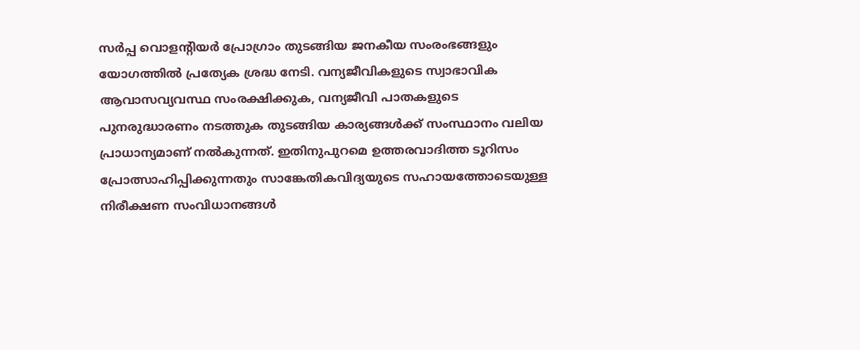സർപ്പ വൊളൻ്റിയർ പ്രോഗ്രാം തുടങ്ങിയ ജനകീയ സംരംഭങ്ങളും യോഗത്തിൽ പ്രത്യേക ശ്രദ്ധ നേടി. വന്യജീവികളുടെ സ്വാഭാവിക ആവാസവ്യവസ്ഥ സംരക്ഷിക്കുക, വന്യജീവി പാതകളുടെ പുനരുദ്ധാരണം നടത്തുക തുടങ്ങിയ കാര്യങ്ങൾക്ക് സംസ്ഥാനം വലിയ പ്രാധാന്യമാണ് നൽകുന്നത്. ഇതിനുപുറമെ ഉത്തരവാദിത്ത ടൂറിസം പ്രോത്സാഹിപ്പിക്കുന്നതും സാങ്കേതികവിദ്യയുടെ സഹായത്തോടെയുള്ള നിരീക്ഷണ സംവിധാനങ്ങൾ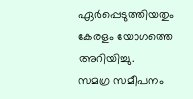ഏർപ്പെടുത്തിയതും കേരളം യോഗത്തെ അറിയിച്ചു.
സമഗ്ര സമീപനം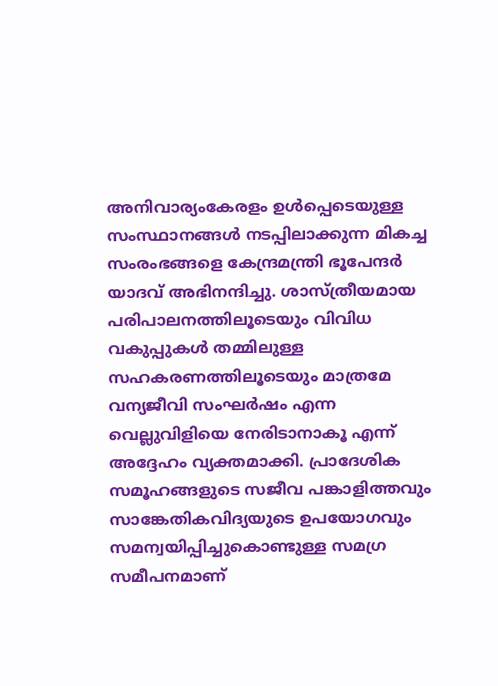അനിവാര്യംകേരളം ഉൾപ്പെടെയുള്ള സംസ്ഥാനങ്ങൾ നടപ്പിലാക്കുന്ന മികച്ച സംരംഭങ്ങളെ കേന്ദ്രമന്ത്രി ഭൂപേന്ദർ യാദവ് അഭിനന്ദിച്ചു. ശാസ്ത്രീയമായ പരിപാലനത്തിലൂടെയും വിവിധ വകുപ്പുകൾ തമ്മിലുള്ള സഹകരണത്തിലൂടെയും മാത്രമേ വന്യജീവി സംഘർഷം എന്ന വെല്ലുവിളിയെ നേരിടാനാകൂ എന്ന് അദ്ദേഹം വ്യക്തമാക്കി. പ്രാദേശിക സമൂഹങ്ങളുടെ സജീവ പങ്കാളിത്തവും സാങ്കേതികവിദ്യയുടെ ഉപയോഗവും സമന്വയിപ്പിച്ചുകൊണ്ടുള്ള സമഗ്ര സമീപനമാണ്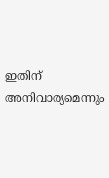ഇതിന് അനിവാര്യമെന്നും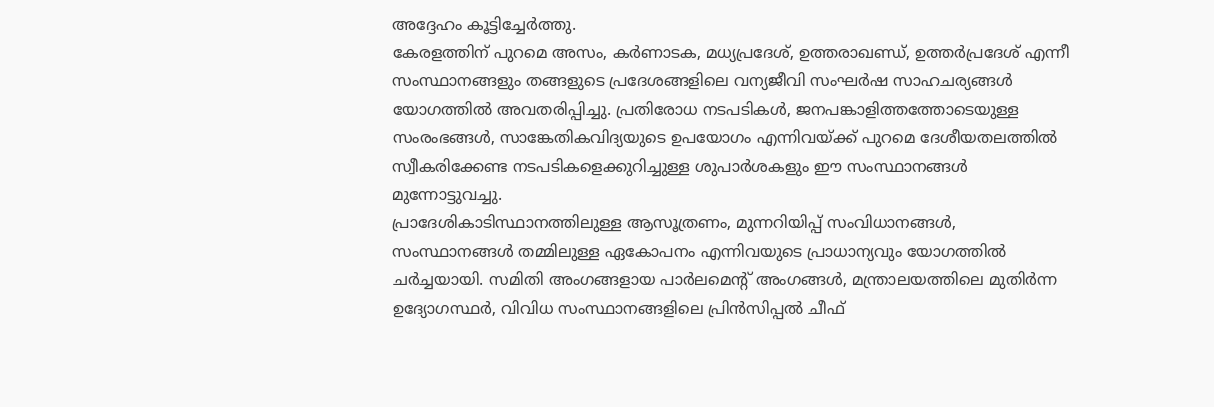അദ്ദേഹം കൂട്ടിച്ചേർത്തു.
കേരളത്തിന് പുറമെ അസം, കർണാടക, മധ്യപ്രദേശ്, ഉത്തരാഖണ്ഡ്, ഉത്തർപ്രദേശ് എന്നീ സംസ്ഥാനങ്ങളും തങ്ങളുടെ പ്രദേശങ്ങളിലെ വന്യജീവി സംഘർഷ സാഹചര്യങ്ങൾ യോഗത്തിൽ അവതരിപ്പിച്ചു. പ്രതിരോധ നടപടികൾ, ജനപങ്കാളിത്തത്തോടെയുള്ള സംരംഭങ്ങൾ, സാങ്കേതികവിദ്യയുടെ ഉപയോഗം എന്നിവയ്ക്ക് പുറമെ ദേശീയതലത്തിൽ സ്വീകരിക്കേണ്ട നടപടികളെക്കുറിച്ചുള്ള ശുപാർശകളും ഈ സംസ്ഥാനങ്ങൾ മുന്നോട്ടുവച്ചു.
പ്രാദേശികാടിസ്ഥാനത്തിലുള്ള ആസൂത്രണം, മുന്നറിയിപ്പ് സംവിധാനങ്ങൾ, സംസ്ഥാനങ്ങൾ തമ്മിലുള്ള ഏകോപനം എന്നിവയുടെ പ്രാധാന്യവും യോഗത്തിൽ ചർച്ചയായി. സമിതി അംഗങ്ങളായ പാർലമെൻ്റ് അംഗങ്ങൾ, മന്ത്രാലയത്തിലെ മുതിർന്ന ഉദ്യോഗസ്ഥർ, വിവിധ സംസ്ഥാനങ്ങളിലെ പ്രിൻസിപ്പൽ ചീഫ്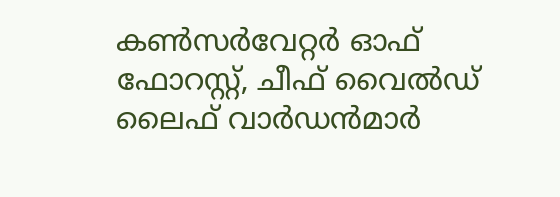കൺസർവേറ്റർ ഓഫ് ഫോറസ്റ്റ്, ചീഫ് വൈൽഡ് ലൈഫ് വാർഡൻമാർ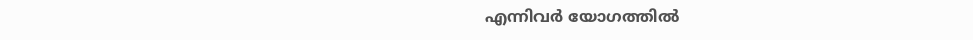എന്നിവർ യോഗത്തിൽ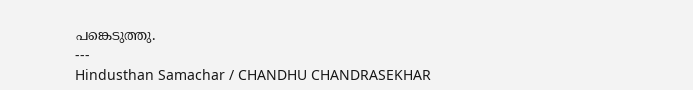പങ്കെടുത്തു.
---
Hindusthan Samachar / CHANDHU CHANDRASEKHAR